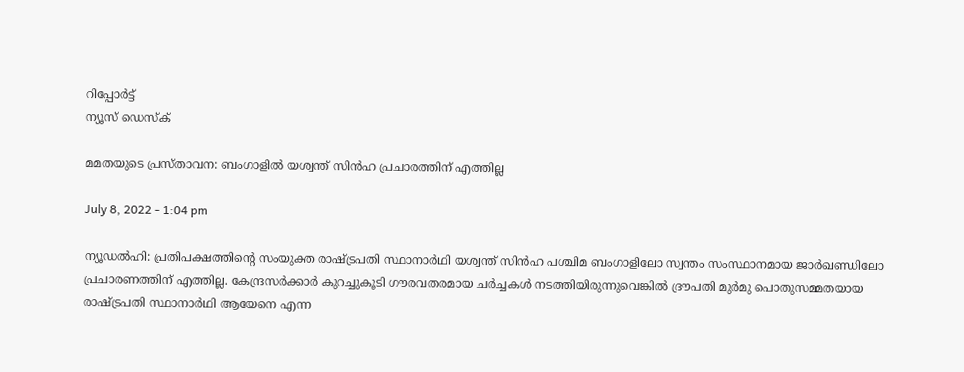റിപ്പോര്‍ട്ട്
ന്യൂസ് ഡെസ്ക്

മമതയുടെ പ്രസ്താവന: ബംഗാളില്‍ യശ്വന്ത് സിന്‍ഹ പ്രചാരത്തിന് എത്തില്ല

July 8, 2022 - 1:04 pm

ന്യൂഡല്‍ഹി: പ്രതിപക്ഷത്തിന്റെ സംയുക്ത രാഷ്ട്രപതി സ്ഥാനാര്‍ഥി യശ്വന്ത് സിന്‍ഹ പശ്ചിമ ബംഗാളിലോ സ്വന്തം സംസ്ഥാനമായ ജാര്‍ഖണ്ഡിലോ പ്രചാരണത്തിന് എത്തില്ല. കേന്ദ്രസര്‍ക്കാര്‍ കുറച്ചുകൂടി ഗൗരവതരമായ ചര്‍ച്ചകള്‍ നടത്തിയിരുന്നുവെങ്കില്‍ ദ്രൗപതി മുര്‍മു പൊതുസമ്മതയായ രാഷ്ട്രപതി സ്ഥാനാര്‍ഥി ആയേനെ എന്ന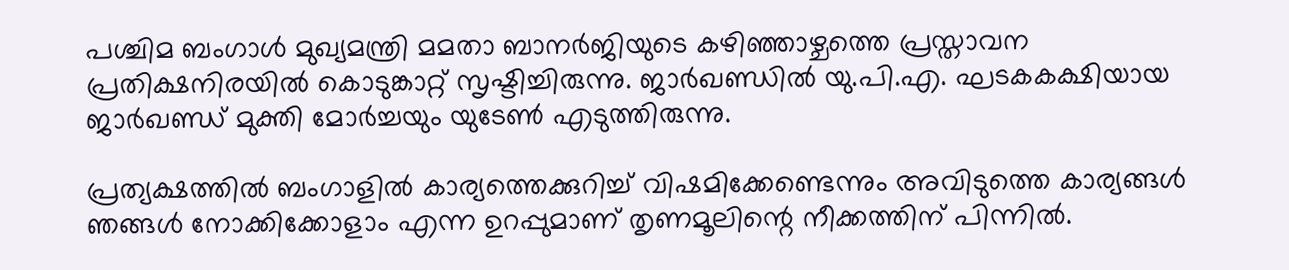പശ്ചിമ ബംഗാള്‍ മുഖ്യമന്ത്രി മമതാ ബാനര്‍ജിയുടെ കഴിഞ്ഞാഴ്ചത്തെ പ്രസ്താവന പ്രതിക്ഷനിരയില്‍ കൊടുങ്കാറ്റ് സൃഷ്ടിച്ചിരുന്നു. ജാര്‍ഖണ്ഡില്‍ യു.പി.എ. ഘടകകക്ഷിയായ ജാര്‍ഖണ്ഡ് മുക്തി മോര്‍ച്ചയും യുടേണ്‍ എടുത്തിരുന്നു.

പ്രത്യക്ഷത്തില്‍ ബംഗാളില്‍ കാര്യത്തെക്കുറിച്ച് വിഷമിക്കേണ്ടെന്നും അവിടുത്തെ കാര്യങ്ങള്‍ ഞങ്ങള്‍ നോക്കിക്കോളാം എന്ന ഉറപ്പുമാണ് തൃണമൂലിന്റെ നീക്കത്തിന് പിന്നില്‍.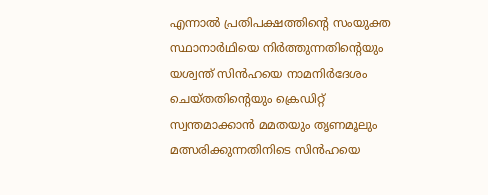എന്നാല്‍ പ്രതിപക്ഷത്തിന്റെ സംയുക്ത സ്ഥാനാര്‍ഥിയെ നിര്‍ത്തുന്നതിന്റെയും യശ്വന്ത് സിന്‍ഹയെ നാമനിര്‍ദേശം ചെയ്തതിന്റെയും ക്രെഡിറ്റ് സ്വന്തമാക്കാന്‍ മമതയും തൃണമൂലും മത്സരിക്കുന്നതിനിടെ സിന്‍ഹയെ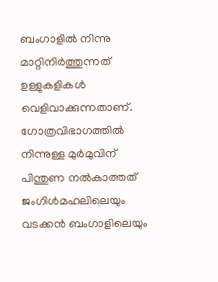ബംഗാളില്‍ നിന്നു മാറ്റിനിര്‍ത്തുന്നത് ഉള്ളുകളികള്‍ വെളിവാക്കുന്നതാണ്. ഗോത്രവിഭാഗത്തില്‍ നിന്നുള്ള മുര്‍മുവിന് പിന്തുണ നല്‍കാത്തത് ജംഗിള്‍മഹലിലെയും വടക്കന്‍ ബംഗാളിലെയും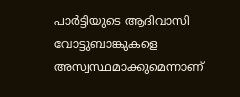പാര്‍ട്ടിയുടെ ആദിവാസി വോട്ടുബാങ്കുകളെ അസ്വസ്ഥമാക്കുമെന്നാണ്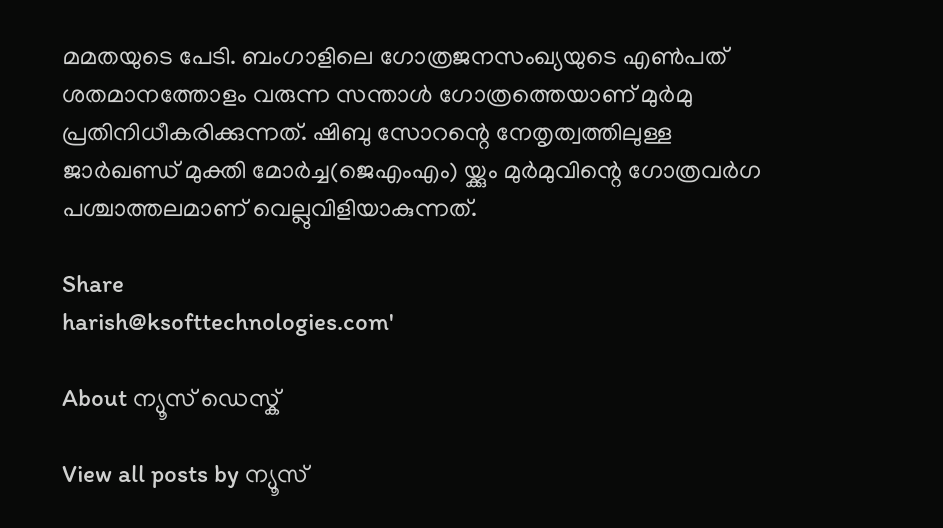മമതയുടെ പേടി. ബംഗാളിലെ ഗോത്രജനസംഖ്യയുടെ എണ്‍പത് ശതമാനത്തോളം വരുന്ന സന്താള്‍ ഗോത്രത്തെയാണ് മുര്‍മു പ്രതിനിധീകരിക്കുന്നത്. ഷിബു സോറന്റെ നേതൃത്വത്തിലുള്ള ജാര്‍ഖണ്ഡ് മുക്തി മോര്‍ച്ച(ജെഎംഎം) യ്ക്കും മുര്‍മുവിന്റെ ഗോത്രവര്‍ഗ പശ്ചാത്തലമാണ് വെല്ലുവിളിയാകുന്നത്.

Share
harish@ksofttechnologies.com'

About ന്യൂസ് ഡെസ്ക്

View all posts by ന്യൂസ്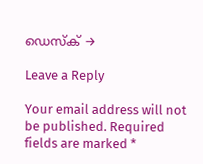ഡെസ്ക് →

Leave a Reply

Your email address will not be published. Required fields are marked *